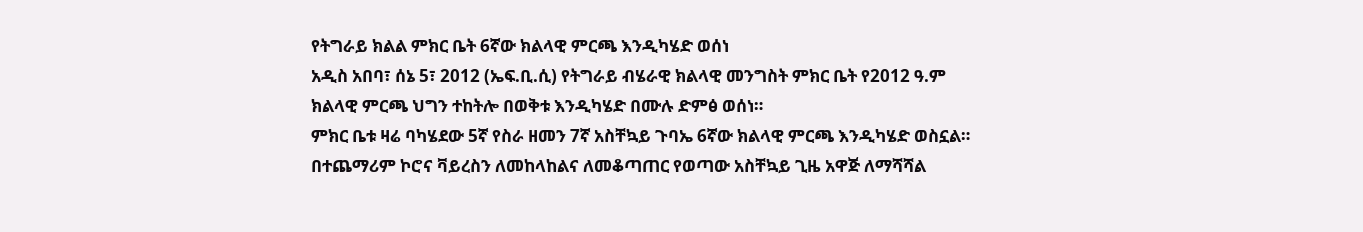የትግራይ ክልል ምክር ቤት 6ኛው ክልላዊ ምርጫ እንዲካሄድ ወሰነ
አዲስ አበባ፣ ሰኔ 5፣ 2012 (ኤፍ.ቢ.ሲ) የትግራይ ብሄራዊ ክልላዊ መንግስት ምክር ቤት የ2012 ዓ.ም ክልላዊ ምርጫ ህግን ተከትሎ በወቅቱ እንዲካሄድ በሙሉ ድምፅ ወሰነ።
ምክር ቤቱ ዛሬ ባካሄደው 5ኛ የስራ ዘመን 7ኛ አስቸኳይ ጉባኤ 6ኛው ክልላዊ ምርጫ እንዲካሄድ ወስኗል።
በተጨማሪም ኮሮና ቫይረስን ለመከላከልና ለመቆጣጠር የወጣው አስቸኳይ ጊዜ አዋጅ ለማሻሻል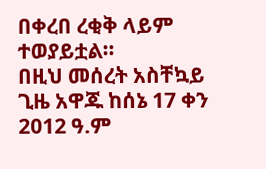በቀረበ ረቂቅ ላይም ተወያይቷል።
በዚህ መሰረት አስቸኳይ ጊዜ አዋጁ ከሰኔ 17 ቀን 2012 ዓ.ም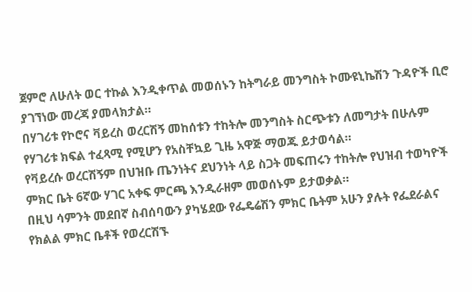ጀምሮ ለሁለት ወር ተኩል እንዲቀጥል መወሰኑን ከትግራይ መንግስት ኮሙዩኒኬሽን ጉዳዮች ቢሮ ያገኘነው መረጃ ያመላክታል።
በሃገሪቱ የኮሮና ቫይረስ ወረርሽኝ መከሰቱን ተከትሎ መንግስት ስርጭቱን ለመግታት በሁሉም የሃገሪቱ ክፍል ተፈጻሚ የሚሆን የአስቸኳይ ጊዜ አዋጅ ማወጁ ይታወሳል።
የቫይረሱ ወረርሽኝም በህዝቡ ጤንነትና ደህንነት ላይ ስጋት መፍጠሩን ተከትሎ የህዝብ ተወካዮች ምክር ቤት 6ኛው ሃገር አቀፍ ምርጫ እንዲራዘም መወሰኑም ይታወቃል።
በዚህ ሳምንት መደበኛ ስብሰባውን ያካሄደው የፌዴሬሽን ምክር ቤትም አሁን ያሉት የፌደራልና የክልል ምክር ቤቶች የወረርሽኙ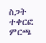ስጋት ተቀርፎ ምርጫ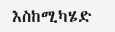እስከሚካሄድ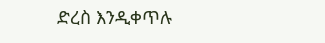ድረስ እንዲቀጥሉ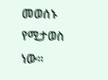መወሰኑ የሚታወስ ነው።